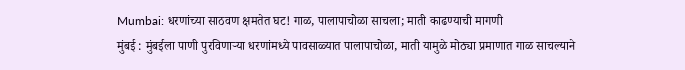Mumbai: धरणांच्या साठवण क्षमतेत घट! गाळ, पालापाचोळा साचला; माती काढण्याची मागणी
मुंबई : मुंबईला पाणी पुरविणाऱ्या धरणांमध्ये पावसाळ्यात पालापाचोळा, माती यामुळे मोठ्या प्रमाणात गाळ साचल्याने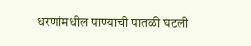धरणांमधील पाण्याची पातळी घटली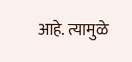आहे. त्यामुळे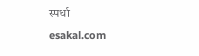स्पर्धा
esakal.com